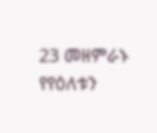23 መዘምራኑ የየዕለቱን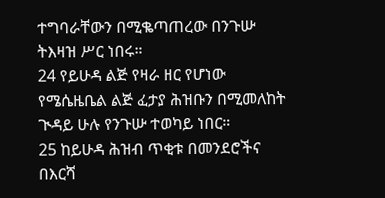ተግባራቸውን በሚቈጣጠረው በንጉሡ ትእዛዝ ሥር ነበሩ።
24 የይሁዳ ልጅ የዛራ ዘር የሆነው የሜሴዜቤል ልጅ ፈታያ ሕዝቡን በሚመለከት ጒዳይ ሁሉ የንጉሡ ተወካይ ነበር።
25 ከይሁዳ ሕዝብ ጥቂቱ በመንደሮችና በእርሻ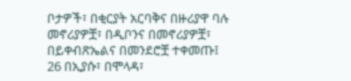ቦታዎች፣ በቂርያት አርባቅና በዙሪያዋ ባሉ መኖሪያዎቿ፣ በዲቦንና በመኖሪያዎቿ፣ በይቀብጽኤልና በመንደሮቿ ተቀመጡ፤
26 በኢያሱ፣ በሞላዳ፣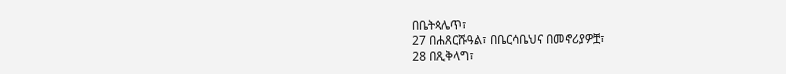በቤትጳሌጥ፣
27 በሐጸርሹዓል፣ በቤርሳቤህና በመኖሪያዎቿ፣
28 በጺቅላግ፣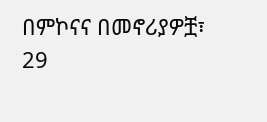በምኮናና በመኖሪያዎቿ፣
29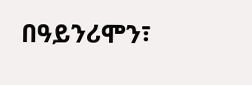በዓይንሪሞን፣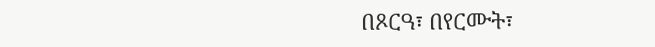በጾርዓ፣ በየርሙት፣